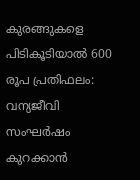കുരങ്ങുകളെ പിടികൂടിയാൽ 600 രൂപ പ്രതിഫലം: വന്യജീവി സംഘർഷം കുറക്കാൻ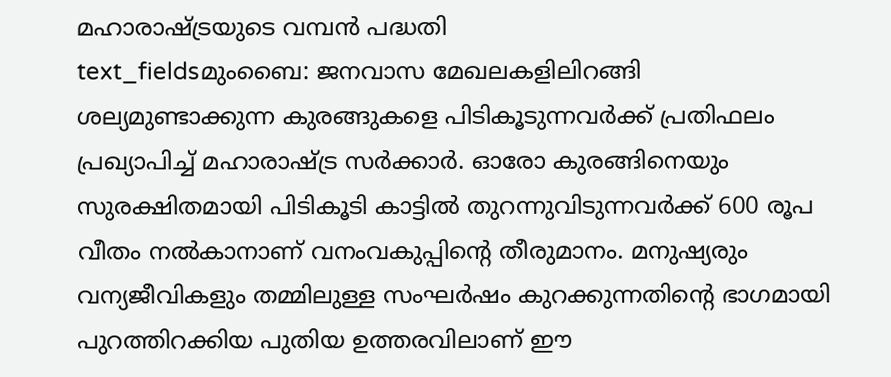മഹാരാഷ്ട്രയുടെ വമ്പൻ പദ്ധതി
text_fieldsമുംബൈ: ജനവാസ മേഖലകളിലിറങ്ങി ശല്യമുണ്ടാക്കുന്ന കുരങ്ങുകളെ പിടികൂടുന്നവർക്ക് പ്രതിഫലം പ്രഖ്യാപിച്ച് മഹാരാഷ്ട്ര സർക്കാർ. ഓരോ കുരങ്ങിനെയും സുരക്ഷിതമായി പിടികൂടി കാട്ടിൽ തുറന്നുവിടുന്നവർക്ക് 600 രൂപ വീതം നൽകാനാണ് വനംവകുപ്പിന്റെ തീരുമാനം. മനുഷ്യരും വന്യജീവികളും തമ്മിലുള്ള സംഘർഷം കുറക്കുന്നതിന്റെ ഭാഗമായി പുറത്തിറക്കിയ പുതിയ ഉത്തരവിലാണ് ഈ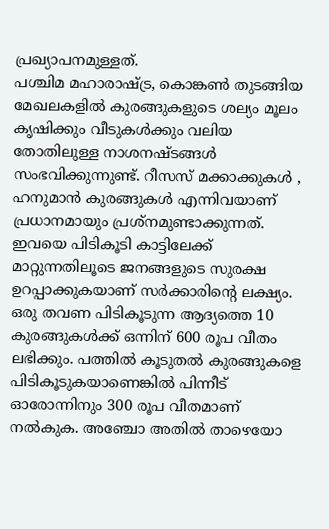പ്രഖ്യാപനമുള്ളത്.
പശ്ചിമ മഹാരാഷ്ട്ര, കൊങ്കൺ തുടങ്ങിയ മേഖലകളിൽ കുരങ്ങുകളുടെ ശല്യം മൂലം കൃഷിക്കും വീടുകൾക്കും വലിയ തോതിലുള്ള നാശനഷ്ടങ്ങൾ സംഭവിക്കുന്നുണ്ട്. റീസസ് മക്കാക്കുകൾ , ഹനുമാൻ കുരങ്ങുകൾ എന്നിവയാണ് പ്രധാനമായും പ്രശ്നമുണ്ടാക്കുന്നത്. ഇവയെ പിടികൂടി കാട്ടിലേക്ക് മാറ്റുന്നതിലൂടെ ജനങ്ങളുടെ സുരക്ഷ ഉറപ്പാക്കുകയാണ് സർക്കാരിന്റെ ലക്ഷ്യം.
ഒരു തവണ പിടികൂടുന്ന ആദ്യത്തെ 10 കുരങ്ങുകൾക്ക് ഒന്നിന് 600 രൂപ വീതം ലഭിക്കും. പത്തിൽ കൂടുതൽ കുരങ്ങുകളെ പിടികൂടുകയാണെങ്കിൽ പിന്നീട് ഓരോന്നിനും 300 രൂപ വീതമാണ് നൽകുക. അഞ്ചോ അതിൽ താഴെയോ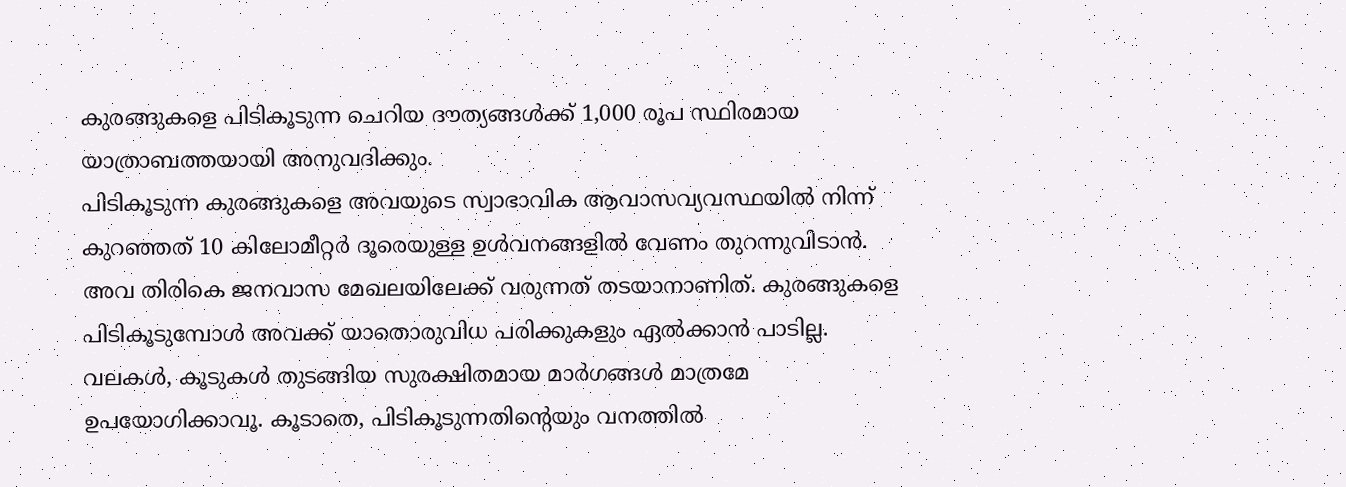കുരങ്ങുകളെ പിടികൂടുന്ന ചെറിയ ദൗത്യങ്ങൾക്ക് 1,000 രൂപ സ്ഥിരമായ യാത്രാബത്തയായി അനുവദിക്കും.
പിടികൂടുന്ന കുരങ്ങുകളെ അവയുടെ സ്വാഭാവിക ആവാസവ്യവസ്ഥയിൽ നിന്ന് കുറഞ്ഞത് 10 കിലോമീറ്റർ ദൂരെയുള്ള ഉൾവനങ്ങളിൽ വേണം തുറന്നുവിടാൻ. അവ തിരികെ ജനവാസ മേഖലയിലേക്ക് വരുന്നത് തടയാനാണിത്. കുരങ്ങുകളെ പിടികൂടുമ്പോൾ അവക്ക് യാതൊരുവിധ പരിക്കുകളും ഏൽക്കാൻ പാടില്ല. വലകൾ, കൂടുകൾ തുടങ്ങിയ സുരക്ഷിതമായ മാർഗങ്ങൾ മാത്രമേ ഉപയോഗിക്കാവൂ. കൂടാതെ, പിടികൂടുന്നതിന്റെയും വനത്തിൽ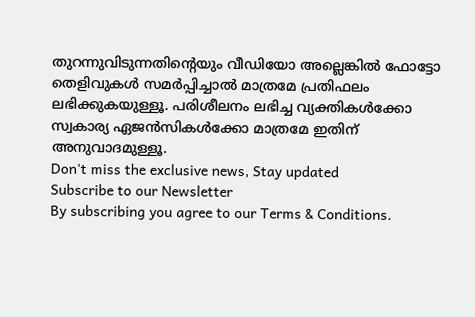തുറന്നുവിടുന്നതിന്റെയും വീഡിയോ അല്ലെങ്കിൽ ഫോട്ടോ തെളിവുകൾ സമർപ്പിച്ചാൽ മാത്രമേ പ്രതിഫലം ലഭിക്കുകയുള്ളൂ. പരിശീലനം ലഭിച്ച വ്യക്തികൾക്കോ സ്വകാര്യ ഏജൻസികൾക്കോ മാത്രമേ ഇതിന് അനുവാദമുള്ളൂ.
Don't miss the exclusive news, Stay updated
Subscribe to our Newsletter
By subscribing you agree to our Terms & Conditions.